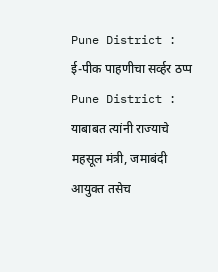Pune District : ई-पीक पाहणीचा सर्व्हर ठप्प
Pune District : याबाबत त्यांनी राज्याचे महसूल मंत्री, जमाबंदी आयुक्त तसेच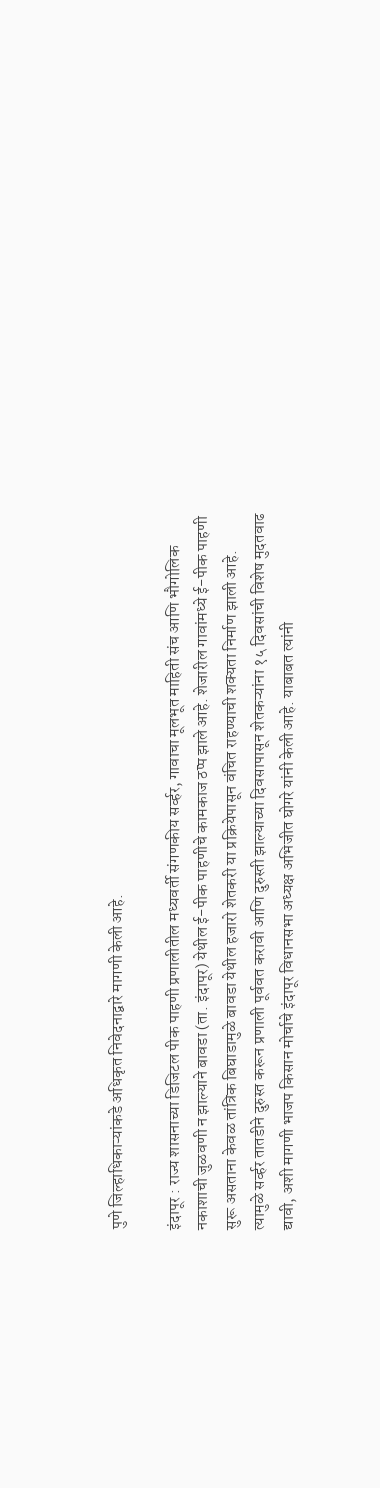पुणे जिल्हाधिकाऱ्यांकडे अधिकृत निवेदनाद्वारे मागणी केली आहे.

इंदापूर : राज्य शासनाच्या डिजिटल पीक पाहणी प्रणालीतील मध्यवर्ती संगणकीय सर्व्हर, गावाचा मूलभूत माहिती संच आणि भौगोलिक नकाशाची जुळवणी न झाल्याने बावडा (ता. इंदापूर) येथील ई-पीक पाहणीचे कामकाज ठप्प झाले आहे. शेजारील गावांमध्ये ई-पीक पाहणी सुरू असताना केवळ तांत्रिक बिघाडामुळे बावडा येथील हजारो शेतकरी या प्रक्रियेपासून वंचित राहण्याची शक्यता निर्माण झाली आहे.
त्यामुळे सर्व्हर तातडीने दुरुस्त करून प्रणाली पूर्ववत करावी आणि दुरुस्ती झाल्याच्या दिवसापासून शेतकऱ्यांना १५ दिवसांची विशेष मुदतवाढ द्यावी, अशी मागणी भाजप किसान मोर्चाचे इंदापूर विधानसभा अध्यक्ष अभिजीत घोगरे यांनी केली आहे. याबाबत त्यांनी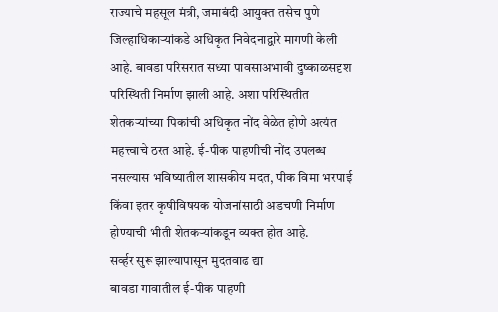राज्याचे महसूल मंत्री, जमाबंदी आयुक्त तसेच पुणे जिल्हाधिकाऱ्यांकडे अधिकृत निवेदनाद्वारे मागणी केली आहे. बावडा परिसरात सध्या पावसाअभावी दुष्काळसदृश परिस्थिती निर्माण झाली आहे. अशा परिस्थितीत शेतकऱ्यांच्या पिकांची अधिकृत नोंद वेळेत होणे अत्यंत महत्त्वाचे ठरत आहे. ई-पीक पाहणीची नोंद उपलब्ध नसल्यास भविष्यातील शासकीय मदत, पीक विमा भरपाई किंवा इतर कृषीविषयक योजनांसाठी अडचणी निर्माण होण्याची भीती शेतकऱ्यांकडून व्यक्त होत आहे.
सर्व्हर सुरू झाल्यापासून मुदतवाढ द्या
बावडा गावातील ई-पीक पाहणी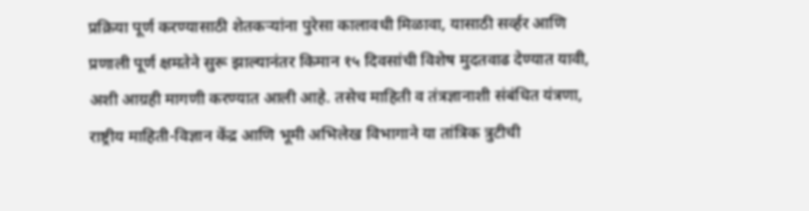प्रक्रिया पूर्ण करण्यासाठी शेतकऱ्यांना पुरेसा कालावधी मिळावा, यासाठी सर्व्हर आणि प्रणाली पूर्ण क्षमतेने सुरू झाल्यानंतर किमान १५ दिवसांची विशेष मुदतवाढ देण्यात यावी, अशी आग्रही मागणी करण्यात आली आहे. तसेच माहिती व तंत्रज्ञानाशी संबंधित यंत्रणा, राष्ट्रीय माहिती-विज्ञान केंद्र आणि भूमी अभिलेख विभागाने या तांत्रिक त्रुटीची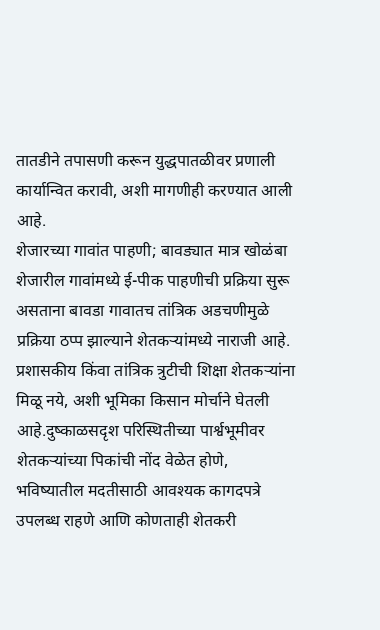तातडीने तपासणी करून युद्धपातळीवर प्रणाली कार्यान्वित करावी, अशी मागणीही करण्यात आली आहे.
शेजारच्या गावांत पाहणी; बावड्यात मात्र खोळंबा
शेजारील गावांमध्ये ई-पीक पाहणीची प्रक्रिया सुरू असताना बावडा गावातच तांत्रिक अडचणीमुळे प्रक्रिया ठप्प झाल्याने शेतकऱ्यांमध्ये नाराजी आहे. प्रशासकीय किंवा तांत्रिक त्रुटीची शिक्षा शेतकऱ्यांना मिळू नये, अशी भूमिका किसान मोर्चाने घेतली आहे.दुष्काळसदृश परिस्थितीच्या पार्श्वभूमीवर शेतकऱ्यांच्या पिकांची नोंद वेळेत होणे, भविष्यातील मदतीसाठी आवश्यक कागदपत्रे उपलब्ध राहणे आणि कोणताही शेतकरी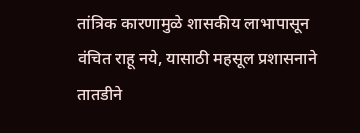तांत्रिक कारणामुळे शासकीय लाभापासून वंचित राहू नये, यासाठी महसूल प्रशासनाने तातडीने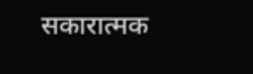सकारात्मक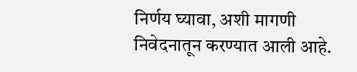निर्णय घ्यावा, अशी मागणी निवेदनातून करण्यात आली आहे.